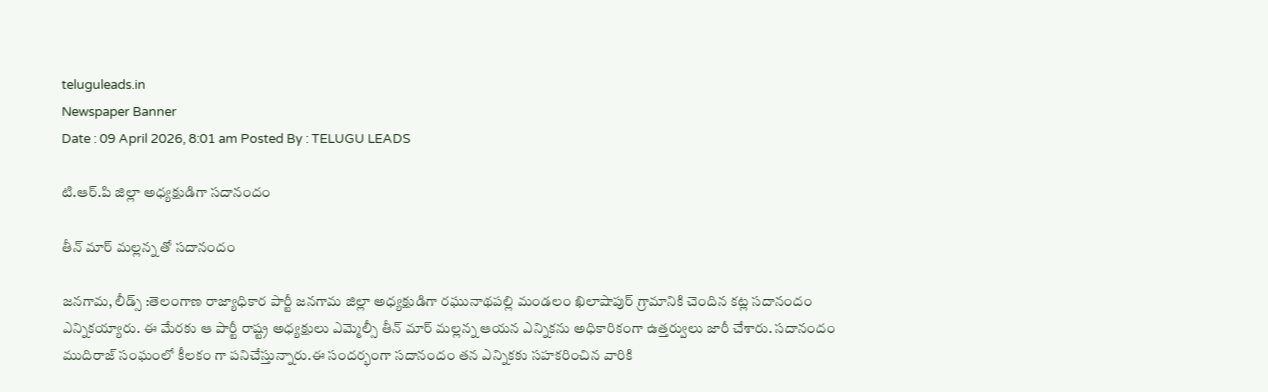teluguleads.in
Newspaper Banner
Date : 09 April 2026, 8:01 am Posted By : TELUGU LEADS

టి.ఆర్.పి జిల్లా అధ్యక్షుడిగా సదానందం

తీన్ మార్ మల్లన్న తో సదానందం

జనగామ, లీడ్స్ :తెలంగాణ రాజ్యాధికార పార్టీ జనగామ జిల్లా అధ్యక్షుడిగా రఘునాథపల్లి మండలం ఖిలాషాపుర్ గ్రామానికి చెందిన కట్ల సదానందం ఎన్నికయ్యారు. ఈ మేరకు ఆ పార్టీ రాష్ట్ర అధ్యక్షులు ఎమ్మెల్సీ తీన్ మార్ మల్లన్న ఆయన ఎన్నికను అధికారికంగా ఉత్తర్వులు జారీ చేశారు. సదానందం ముదిరాజ్ సంఘంలో కీలకం గా పనిచేస్తున్నారు.ఈ సందర్భంగా సదానందం తన ఎన్నికకు సహకరించిన వారికి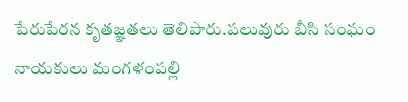పేరుపేరన కృతజ్ఞతలు తెలిపారు.పలువురు బీసి సంఘం నాయకులు మంగళంపల్లి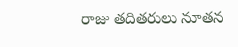రాజు తదితరులు నూతన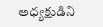అధ్యక్షుడిని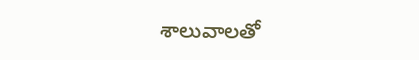శాలువాలతో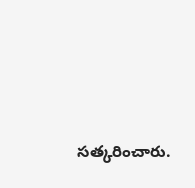సత్కరించారు.